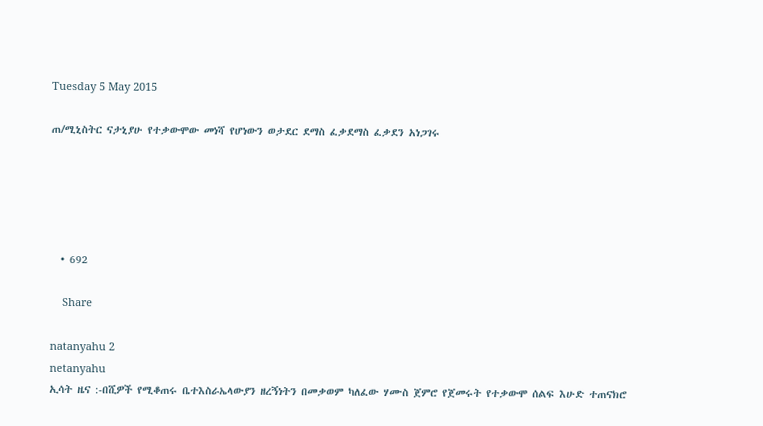Tuesday 5 May 2015

ጠ/ሚኒስትር ናታኒያሁ የተቃውሞው መነሻ የሆነውን ወታደር ደማስ ፈቃደማስ ፈቃደን አነጋገሩ





  • 692

    Share

natanyahu 2
netanyahu
ኢሳት ዜና :-በሺዎች የሚቆጠሩ ቤተእስራኤላውያን ዘረኝነትን በመቃወም ካለፈው ሃሙስ ጀምሮ የጀመሩት የተቃውሞ ሰልፍ እሁድ ተጠናክሮ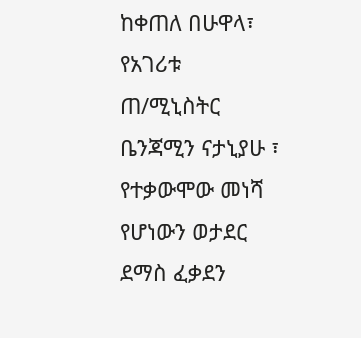ከቀጠለ በሁዋላ፣ የአገሪቱ ጠ/ሚኒስትር ቤንጃሚን ናታኒያሁ ፣ የተቃውሞው መነሻ የሆነውን ወታደር ደማስ ፈቃደን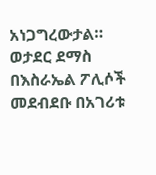አነጋግረውታል።
ወታደር ደማስ በእስራኤል ፖሊሶች መደብደቡ በአገሪቱ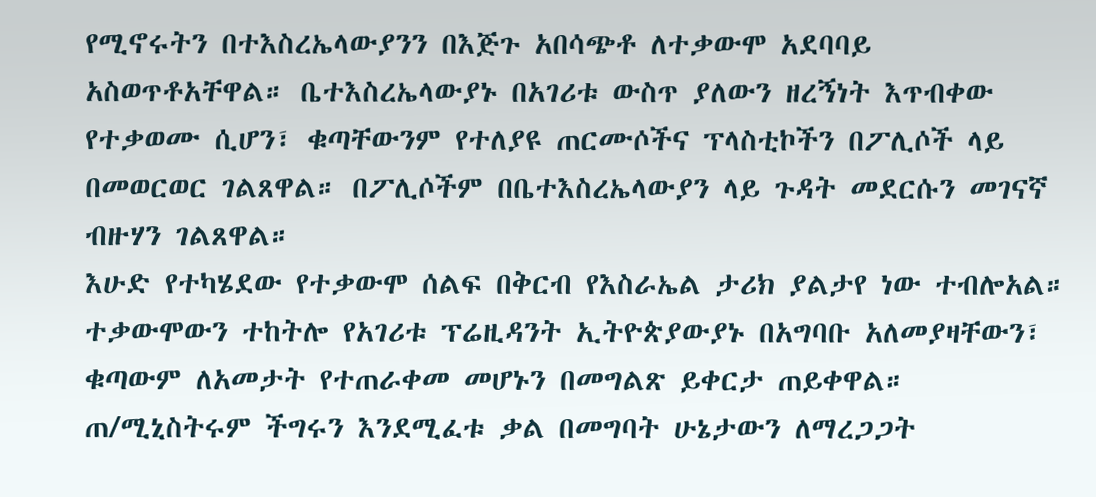የሚኖሩትን በተእስረኤላውያንን በእጅጉ አበሳጭቶ ለተቃውሞ አደባባይ አስወጥቶአቸዋል። ቤተእስረኤላውያኑ በአገሪቱ ውስጥ ያለውን ዘረኝነት እጥብቀው የተቃወሙ ሲሆን፣ ቁጣቸውንም የተለያዩ ጠርሙሶችና ፕላስቲኮችን በፖሊሶች ላይ በመወርወር ገልጸዋል። በፖሊሶችም በቤተእስረኤላውያን ላይ ጉዳት መደርሱን መገናኛ ብዙሃን ገልጸዋል።
እሁድ የተካሄደው የተቃውሞ ሰልፍ በቅርብ የእስራኤል ታሪክ ያልታየ ነው ተብሎአል። ተቃውሞውን ተከትሎ የአገሪቱ ፕሬዚዳንት ኢትዮጵያውያኑ በአግባቡ አለመያዛቸውን፣ ቁጣውም ለአመታት የተጠራቀመ መሆኑን በመግልጽ ይቀርታ ጠይቀዋል።
ጠ/ሚኒስትሩም ችግሩን እንደሚፈቱ ቃል በመግባት ሁኔታውን ለማረጋጋት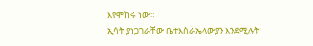እየሞከሩ ነው።
ኢሳት ያነጋገራቸው ቤተእስራኤላውያን እንደሚሉት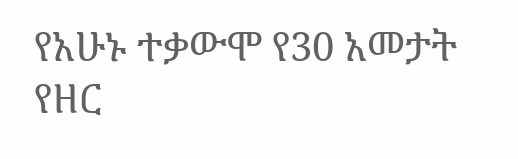የአሁኑ ተቃውሞ የ30 አመታት የዘር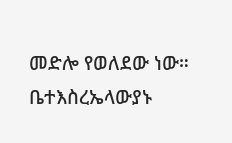መድሎ የወለደው ነው። ቤተእስረኤላውያኑ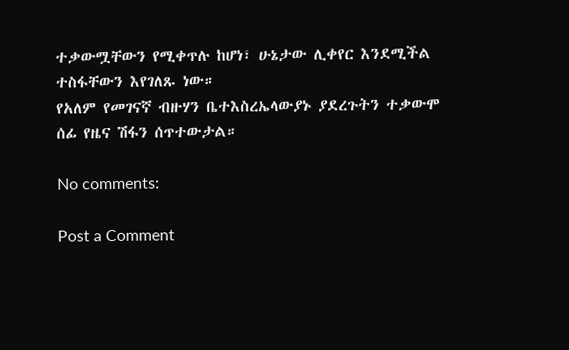ተቃውሟቸውን የሚቀጥሉ ከሆነ፣ ሁኔታው ሊቀየር እንደሚችል ተስፋቸውን እየገለጹ ነው።
የአለም የመገናኛ ብዙሃን ቤተእስረኤላውያኑ ያደረጉትን ተቃውሞ ሰፊ የዜና ሽፋን ሰጥተውታል።

No comments:

Post a Comment